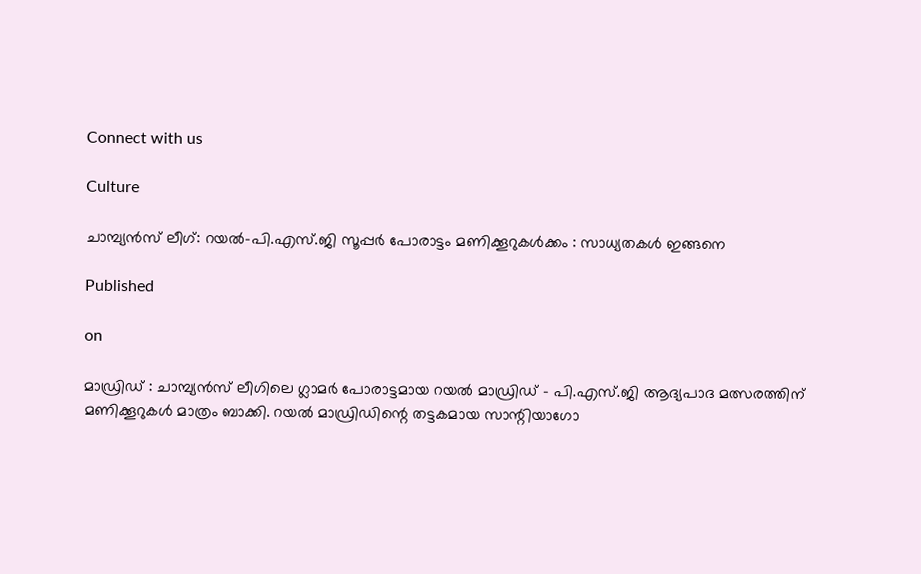Connect with us

Culture

ചാമ്പ്യന്‍സ് ലീഗ്: റയല്‍-പി.എസ്.ജി സൂപ്പര്‍ പോരാട്ടം മണിക്കൂറുകള്‍ക്കം : സാധ്യതകള്‍ ഇങ്ങനെ

Published

on

മാഡ്രിഡ് : ചാമ്പ്യന്‍സ് ലീഗിലെ ഗ്ലാമര്‍ പോരാട്ടമായ റയല്‍ മാഡ്രിഡ് – പി.എസ്.ജി ആദ്യപാദ മത്സരത്തിന് മണിക്കൂറുകള്‍ മാത്രം ബാക്കി. റയല്‍ മാഡ്രിഡിന്റെ തട്ടകമായ സാന്റിയാഗോ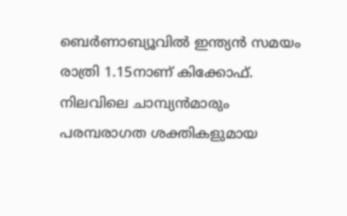ബെര്‍ണാബ്യൂവില്‍ ഇന്ത്യന്‍ സമയം രാത്രി 1.15നാണ് കിക്കോഫ്. നിലവിലെ ചാമ്പ്യന്‍മാരും പരമ്പരാഗത ശക്തികളുമായ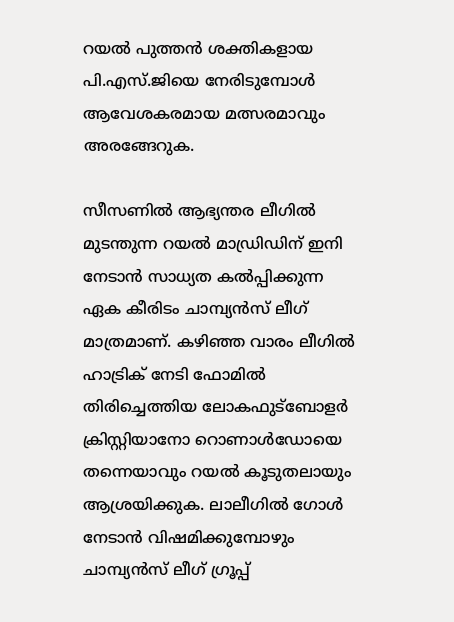റയല്‍ പുത്തന്‍ ശക്തികളായ പി.എസ്.ജിയെ നേരിടുമ്പോള്‍ ആവേശകരമായ മത്സരമാവും അരങ്ങേറുക.

സീസണില്‍ ആഭ്യന്തര ലീഗില്‍ മുടന്തുന്ന റയല്‍ മാഡ്രിഡിന് ഇനി നേടാന്‍ സാധ്യത കല്‍പ്പിക്കുന്ന ഏക കീരിടം ചാമ്പ്യന്‍സ് ലീഗ് മാത്രമാണ്. കഴിഞ്ഞ വാരം ലീഗില്‍ ഹാട്രിക് നേടി ഫോമില്‍ തിരിച്ചെത്തിയ ലോകഫുട്‌ബോളര്‍ ക്രിസ്റ്റിയാനോ റൊണാള്‍ഡോയെ തന്നെയാവും റയല്‍ കൂടുതലായും ആശ്രയിക്കുക. ലാലീഗില്‍ ഗോള്‍ നേടാന്‍ വിഷമിക്കുമ്പോഴും ചാമ്പ്യന്‍സ് ലീഗ് ഗ്രൂപ്പ്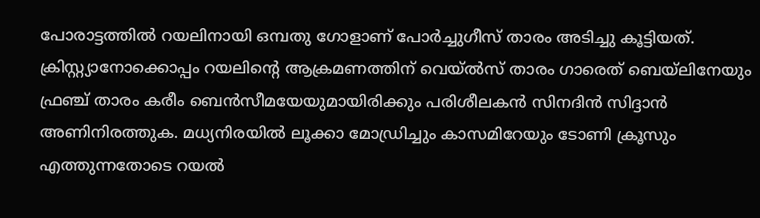പോരാട്ടത്തില്‍ റയലിനായി ഒമ്പതു ഗോളാണ് പോര്‍ച്ചുഗീസ് താരം അടിച്ചു കൂട്ടിയത്. ക്രിസ്റ്റ്യാനോക്കൊപ്പം റയലിന്റെ ആക്രമണത്തിന് വെയ്ല്‍സ് താരം ഗാരെത് ബെയ്‌ലിനേയും ഫ്രഞ്ച് താരം കരീം ബെന്‍സീമയേയുമായിരിക്കും പരിശീലകന്‍ സിനദിന്‍ സിദ്ദാന്‍ അണിനിരത്തുക. മധ്യനിരയില്‍ ലൂക്കാ മോഡ്രിച്ചും കാസമിറേയും ടോണി ക്രൂസും എത്തുന്നതോടെ റയല്‍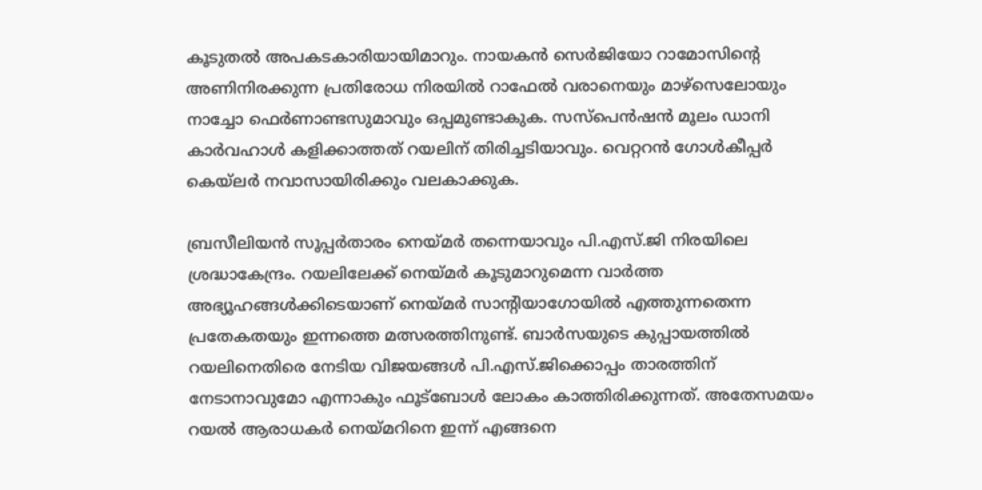കൂടുതല്‍ അപകടകാരിയായിമാറും. നായകന്‍ സെര്‍ജിയോ റാമോസിന്റെ അണിനിരക്കുന്ന പ്രതിരോധ നിരയില്‍ റാഫേല്‍ വരാനെയും മാഴ്‌സെലോയും നാച്ചോ ഫെര്‍ണാണ്ടസുമാവും ഒപ്പമുണ്ടാകുക. സസ്‌പെന്‍ഷന്‍ മൂലം ഡാനി കാര്‍വഹാള്‍ കളിക്കാത്തത് റയലിന് തിരിച്ചടിയാവും. വെറ്ററന്‍ ഗോള്‍കീപ്പര്‍ കെയ്‌ലര്‍ നവാസായിരിക്കും വലകാക്കുക.

ബ്രസീലിയന്‍ സൂപ്പര്‍താരം നെയ്മര്‍ തന്നെയാവും പി.എസ്.ജി നിരയിലെ ശ്രദ്ധാകേന്ദ്രം. റയലിലേക്ക് നെയ്മര്‍ കൂടുമാറുമെന്ന വാര്‍ത്ത അഭ്യൂഹങ്ങള്‍ക്കിടെയാണ് നെയ്മര്‍ സാന്റിയാഗോയില്‍ എത്തുന്നതെന്ന പ്രതേകതയും ഇന്നത്തെ മത്സരത്തിനുണ്ട്. ബാര്‍സയുടെ കുപ്പായത്തില്‍ റയലിനെതിരെ നേടിയ വിജയങ്ങള്‍ പി.എസ്.ജിക്കൊപ്പം താരത്തിന് നേടാനാവുമോ എന്നാകും ഫൂട്‌ബോള്‍ ലോകം കാത്തിരിക്കുന്നത്. അതേസമയം റയല്‍ ആരാധകര്‍ നെയ്മറിനെ ഇന്ന് എങ്ങനെ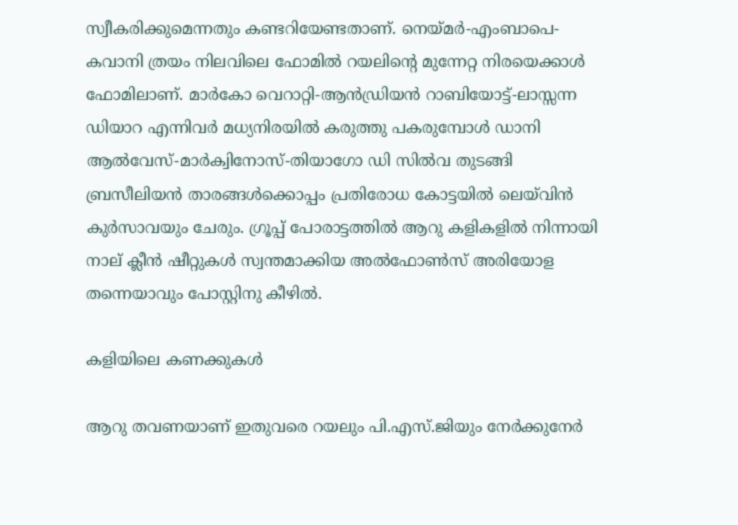സ്വീകരിക്കുമെന്നതും കണ്ടറിയേണ്ടതാണ്. നെയ്മര്‍-എംബാപെ-കവാനി ത്രയം നിലവിലെ ഫോമില്‍ റയലിന്റെ മുന്നേറ്റ നിരയെക്കാള്‍ ഫോമിലാണ്. മാര്‍കോ വെറാറ്റി-ആന്‍ഡ്രിയന്‍ റാബിയോട്ട്-ലാസ്സന്ന ഡിയാറ എന്നിവര്‍ മധ്യനിരയില്‍ കരുത്തു പകരുമ്പോള്‍ ഡാനി ആല്‍വേസ്-മാര്‍ക്വിനോസ്-തിയാഗോ ഡി സില്‍വ തുടങ്ങി ബ്രസീലിയന്‍ താരങ്ങള്‍ക്കൊപ്പം പ്രതിരോധ കോട്ടയില്‍ ലെയ്‌വിന്‍ കുര്‍സാവയും ചേരും. ഗ്രൂപ്പ് പോരാട്ടത്തില്‍ ആറു കളികളില്‍ നിന്നായി നാല് ക്ലീന്‍ ഷീറ്റുകള്‍ സ്വന്തമാക്കിയ അല്‍ഫോണ്‍സ് അരിയോള തന്നെയാവും പോസ്റ്റിനു കീഴില്‍.

കളിയിലെ കണക്കുകള്‍

ആറു തവണയാണ് ഇതുവരെ റയലും പി.എസ്.ജിയും നേര്‍ക്കുനേര്‍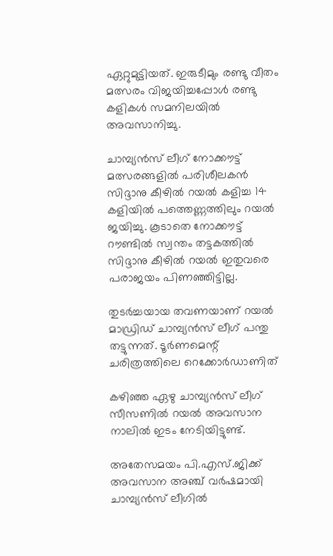ഏറ്റുമുട്ടിയത്. ഇരുടീമും രണ്ടു വീതം മത്സരം വിജയിച്ചപ്പോള്‍ രണ്ടു കളികള്‍ സമനിലയില്‍ അവസാനിച്ചു.

ചാമ്പ്യന്‍സ് ലീഗ് നോക്കൗട്ട് മത്സരങ്ങളില്‍ പരിശീലകന്‍ സിദ്ദാനു കീഴില്‍ റയല്‍ കളിച്ച 14 കളിയില്‍ പത്തെണ്ണത്തിലും റയല്‍ ജയിച്ചു. കൂടാതെ നോക്കൗട്ട് റൗണ്ടില്‍ സ്വന്തം തട്ടകത്തില്‍ സിദ്ദാനു കീഴില്‍ റയല്‍ ഇതുവരെ പരാജയം പിണഞ്ഞിട്ടില്ല.

തുടര്‍ച്ചയായ തവണയാണ് റയല്‍ മാഡ്രിഡ് ചാമ്പ്യന്‍സ് ലീഗ് പന്തു തട്ടുന്നത്. ടൂര്‍ണമെന്റ് ചരിത്രത്തിലെ റെക്കോര്‍ഡാണിത്

കഴിഞ്ഞ ഏഴു ചാമ്പ്യന്‍സ് ലീഗ് സീസണില്‍ റയല്‍ അവസാന നാലില്‍ ഇടം നേടിയിട്ടുണ്ട്.

അതേസമയം പി.എസ്.ജിക്ക് അവസാന അഞ്ച് വര്‍ഷമായി ചാമ്പ്യന്‍സ് ലീഗില്‍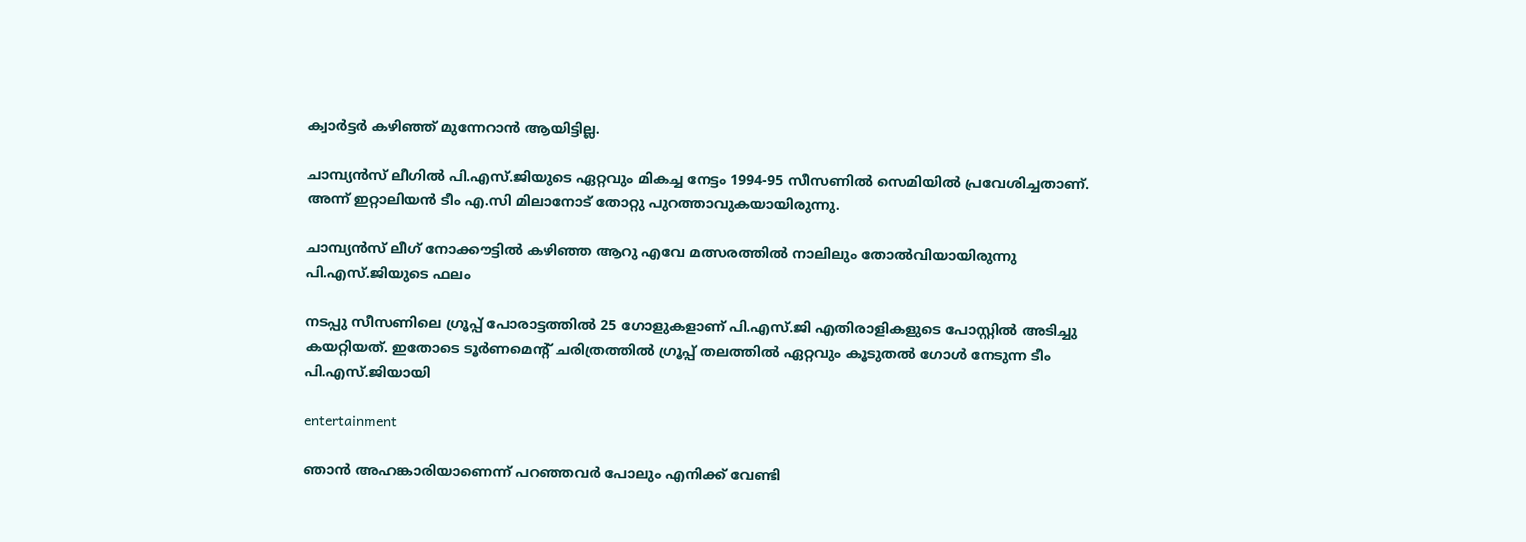ക്വാര്‍ട്ടര്‍ കഴിഞ്ഞ് മുന്നേറാന്‍ ആയിട്ടില്ല.

ചാമ്പ്യന്‍സ് ലീഗില്‍ പി.എസ്.ജിയുടെ ഏറ്റവും മികച്ച നേട്ടം 1994-95 സീസണില്‍ സെമിയില്‍ പ്രവേശിച്ചതാണ്. അന്ന് ഇറ്റാലിയന്‍ ടീം എ.സി മിലാനോട് തോറ്റു പുറത്താവുകയായിരുന്നു.

ചാമ്പ്യന്‍സ് ലീഗ് നോക്കൗട്ടില്‍ കഴിഞ്ഞ ആറു എവേ മത്സരത്തില്‍ നാലിലും തോല്‍വിയായിരുന്നു പി.എസ്.ജിയുടെ ഫലം

നടപ്പു സീസണിലെ ഗ്രൂപ്പ് പോരാട്ടത്തില്‍ 25 ഗോളുകളാണ് പി.എസ്.ജി എതിരാളികളുടെ പോസ്റ്റില്‍ അടിച്ചു കയറ്റിയത്. ഇതോടെ ടൂര്‍ണമെന്റ് ചരിത്രത്തില്‍ ഗ്രൂപ്പ് തലത്തില്‍ ഏറ്റവും കൂടുതല്‍ ഗോള്‍ നേടുന്ന ടീം പി.എസ്.ജിയായി

entertainment

ഞാന്‍ അഹങ്കാരിയാണെന്ന് പറഞ്ഞവര്‍ പോലും എനിക്ക് വേണ്ടി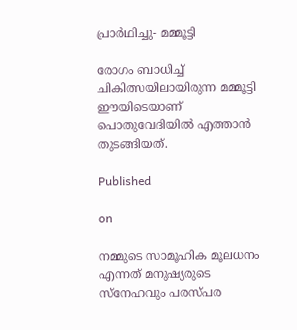പ്രാര്‍ഥിച്ചു- മമ്മൂട്ടി

രോഗം ബാധിച്ച് ചികിത്സയിലായിരുന്ന മമ്മൂട്ടി ഈയിടെയാണ് പൊതുവേദിയില്‍ എത്താന്‍ തുടങ്ങിയത്.

Published

on

നമ്മുടെ സാമൂഹിക മൂലധനം എന്നത് മനുഷ്യരുടെ സ്‌നേഹവും പരസ്പര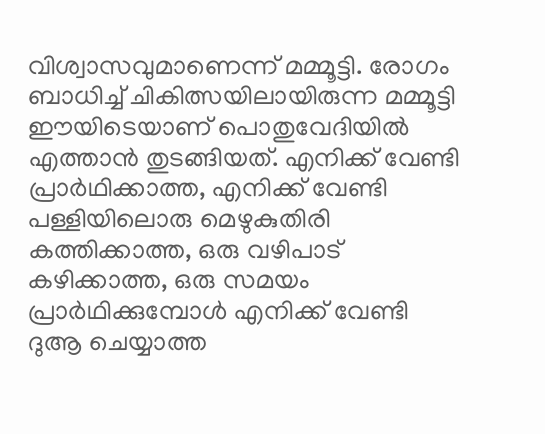വിശ്വാസവുമാണെന്ന് മമ്മൂട്ടി. രോഗം ബാധിച്ച് ചികിത്സയിലായിരുന്ന മമ്മൂട്ടി ഈയിടെയാണ് പൊതുവേദിയില്‍ എത്താന്‍ തുടങ്ങിയത്. എനിക്ക് വേണ്ടി പ്രാര്‍ഥിക്കാത്ത, എനിക്ക് വേണ്ടി പള്ളിയിലൊരു മെഴുകുതിരി കത്തിക്കാത്ത, ഒരു വഴിപാട് കഴിക്കാത്ത, ഒരു സമയം പ്രാര്‍ഥിക്കുമ്പോള്‍ എനിക്ക് വേണ്ടി ദുആ ചെയ്യാത്ത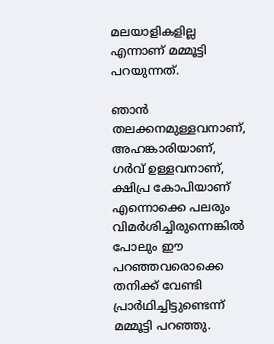മലയാളികളില്ല എന്നാണ് മമ്മൂട്ടി പറയുന്നത്.

ഞാന്‍ തലക്കനമുള്ളവനാണ്, അഹങ്കാരിയാണ്, ഗര്‍വ് ഉള്ളവനാണ്, ക്ഷിപ്ര കോപിയാണ് എന്നൊക്കെ പലരും വിമര്‍ശിച്ചിരുന്നെങ്കില്‍ പോലും ഈ പറഞ്ഞവരൊക്കെ തനിക്ക് വേണ്ടി പ്രാര്‍ഥിച്ചിട്ടുണ്ടെന്ന് മമ്മൂട്ടി പറഞ്ഞു.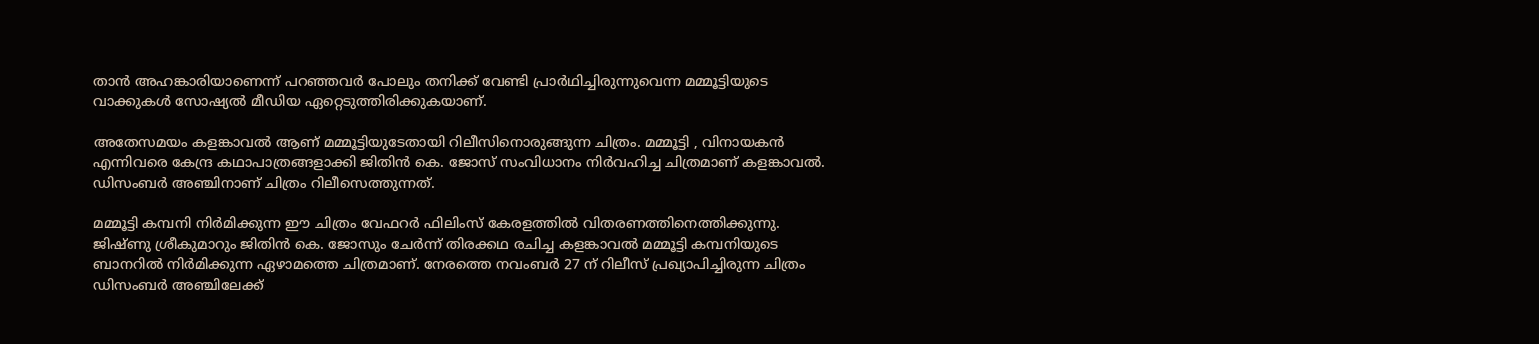താന്‍ അഹങ്കാരിയാണെന്ന് പറഞ്ഞവര്‍ പോലും തനിക്ക് വേണ്ടി പ്രാര്‍ഥിച്ചിരുന്നുവെന്ന മമ്മൂട്ടിയുടെ വാക്കുകള്‍ സോഷ്യല്‍ മീഡിയ ഏറ്റെടുത്തിരിക്കുകയാണ്.

അതേസമയം കളങ്കാവല്‍ ആണ് മമ്മൂട്ടിയുടേതായി റിലീസിനൊരുങ്ങുന്ന ചിത്രം. മമ്മൂട്ടി , വിനായകന്‍ എന്നിവരെ കേന്ദ്ര കഥാപാത്രങ്ങളാക്കി ജിതിന്‍ കെ. ജോസ് സംവിധാനം നിര്‍വഹിച്ച ചിത്രമാണ് കളങ്കാവല്‍. ഡിസംബര്‍ അഞ്ചിനാണ് ചിത്രം റിലീസെത്തുന്നത്.

മമ്മൂട്ടി കമ്പനി നിര്‍മിക്കുന്ന ഈ ചിത്രം വേഫറര്‍ ഫിലിംസ് കേരളത്തില്‍ വിതരണത്തിനെത്തിക്കുന്നു. ജിഷ്ണു ശ്രീകുമാറും ജിതിന്‍ കെ. ജോസും ചേര്‍ന്ന് തിരക്കഥ രചിച്ച കളങ്കാവല്‍ മമ്മൂട്ടി കമ്പനിയുടെ ബാനറില്‍ നിര്‍മിക്കുന്ന ഏഴാമത്തെ ചിത്രമാണ്. നേരത്തെ നവംബര്‍ 27 ന് റിലീസ് പ്രഖ്യാപിച്ചിരുന്ന ചിത്രം ഡിസംബര്‍ അഞ്ചിലേക്ക്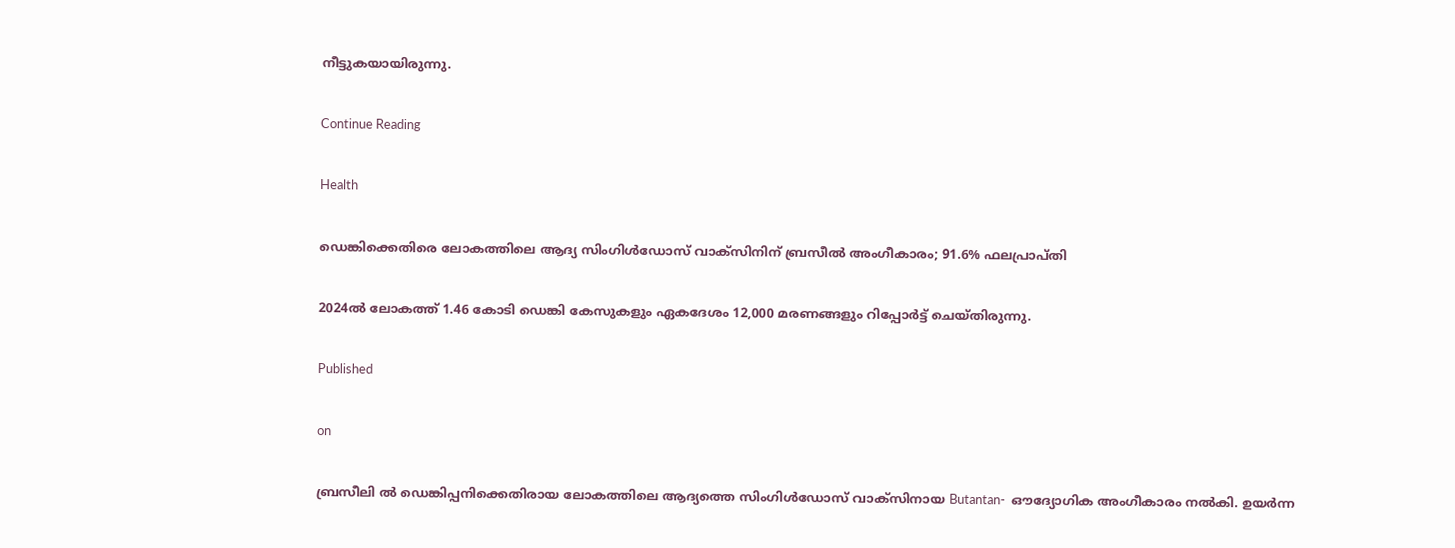നീട്ടുകയായിരുന്നു.

Continue Reading

Health

ഡെങ്കിക്കെതിരെ ലോകത്തിലെ ആദ്യ സിംഗിള്‍ഡോസ് വാക്സിനിന് ബ്രസീല്‍ അംഗീകാരം; 91.6% ഫലപ്രാപ്തി

2024ല്‍ ലോകത്ത് 1.46 കോടി ഡെങ്കി കേസുകളും ഏകദേശം 12,000 മരണങ്ങളും റിപ്പോര്‍ട്ട് ചെയ്തിരുന്നു.

Published

on

ബ്രസീലി ല്‍ ഡെങ്കിപ്പനിക്കെതിരായ ലോകത്തിലെ ആദ്യത്തെ സിംഗിള്‍ഡോസ് വാക്സിനായ Butantan-  ഔദ്യോഗിക അംഗീകാരം നല്‍കി. ഉയര്‍ന്ന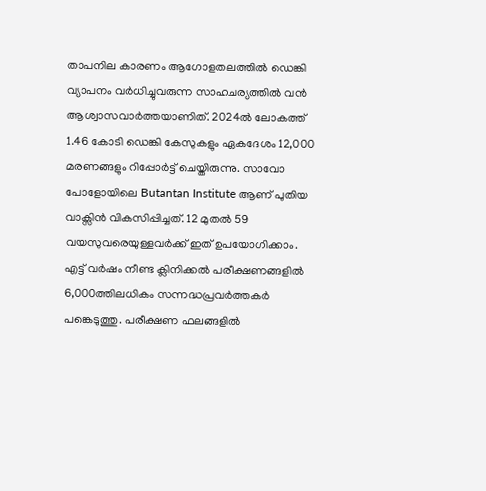താപനില കാരണം ആഗോളതലത്തില്‍ ഡെങ്കി വ്യാപനം വര്‍ധിച്ചുവരുന്ന സാഹചര്യത്തില്‍ വന്‍ ആശ്വാസവാര്‍ത്തയാണിത്. 2024ല്‍ ലോകത്ത് 1.46 കോടി ഡെങ്കി കേസുകളും ഏകദേശം 12,000 മരണങ്ങളും റിപ്പോര്‍ട്ട് ചെയ്തിരുന്നു. സാവോ പോളോയിലെ Butantan Institute ആണ് പുതിയ വാക്സിന്‍ വികസിപ്പിച്ചത്. 12 മുതല്‍ 59 വയസുവരെയുള്ളവര്‍ക്ക് ഇത് ഉപയോഗിക്കാം. എട്ട് വര്‍ഷം നീണ്ട ക്ലിനിക്കല്‍ പരീക്ഷണങ്ങളില്‍ 6,000ത്തിലധികം സന്നദ്ധപ്രവര്‍ത്തകര്‍ പങ്കെടുത്തു. പരീക്ഷണ ഫലങ്ങളില്‍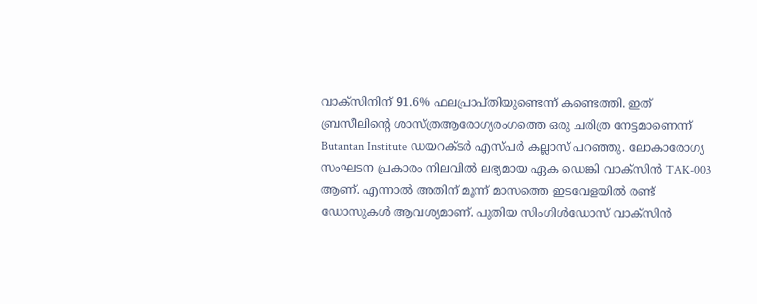വാക്സിനിന് 91.6% ഫലപ്രാപ്തിയുണ്ടെന്ന് കണ്ടെത്തി. ഇത് ബ്രസീലിന്റെ ശാസ്ത്രആരോഗ്യരംഗത്തെ ഒരു ചരിത്ര നേട്ടമാണെന്ന് Butantan Institute ഡയറക്ടര്‍ എസ്പര്‍ കല്ലാസ് പറഞ്ഞു. ലോകാരോഗ്യ സംഘടന പ്രകാരം നിലവില്‍ ലഭ്യമായ ഏക ഡെങ്കി വാക്സിന്‍ TAK-003 ആണ്. എന്നാല്‍ അതിന് മൂന്ന് മാസത്തെ ഇടവേളയില്‍ രണ്ട് ഡോസുകള്‍ ആവശ്യമാണ്. പുതിയ സിംഗിള്‍ഡോസ് വാക്സിന്‍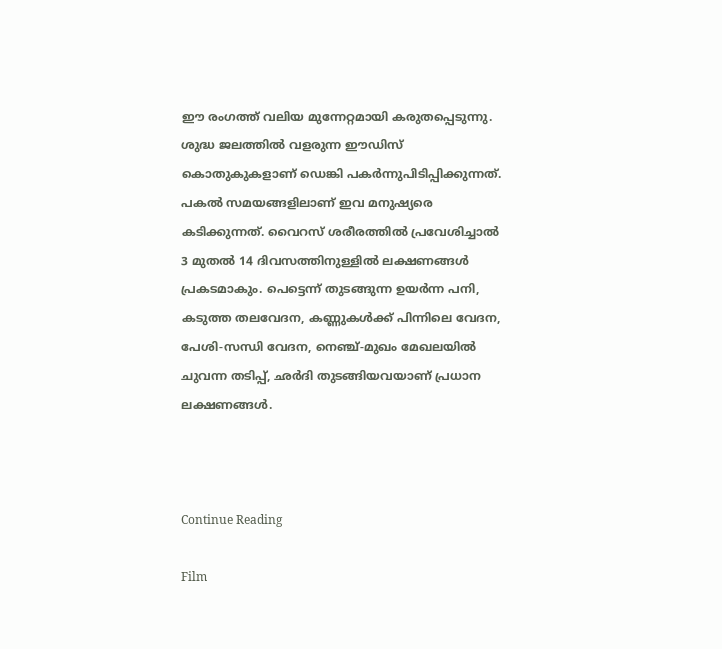ഈ രംഗത്ത് വലിയ മുന്നേറ്റമായി കരുതപ്പെടുന്നു. ശുദ്ധ ജലത്തില്‍ വളരുന്ന ഈഡിസ് കൊതുകുകളാണ് ഡെങ്കി പകര്‍ന്നുപിടിപ്പിക്കുന്നത്. പകല്‍ സമയങ്ങളിലാണ് ഇവ മനുഷ്യരെ കടിക്കുന്നത്. വൈറസ് ശരീരത്തില്‍ പ്രവേശിച്ചാല്‍ 3 മുതല്‍ 14 ദിവസത്തിനുള്ളില്‍ ലക്ഷണങ്ങള്‍ പ്രകടമാകും. പെട്ടെന്ന് തുടങ്ങുന്ന ഉയര്‍ന്ന പനി, കടുത്ത തലവേദന, കണ്ണുകള്‍ക്ക് പിന്നിലെ വേദന, പേശി-സന്ധി വേദന, നെഞ്ച്-മുഖം മേഖലയില്‍ ചുവന്ന തടിപ്പ്, ഛര്‍ദി തുടങ്ങിയവയാണ് പ്രധാന ലക്ഷണങ്ങള്‍.



Continue Reading

Film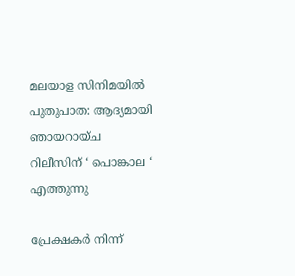മലയാള സിനിമയില്‍ പുതുപാത: ആദ്യമായി ഞായറായ്ച റിലീസിന് ‘ പൊങ്കാല ‘ എത്തുന്നു

പ്രേക്ഷകര്‍ നിന്ന്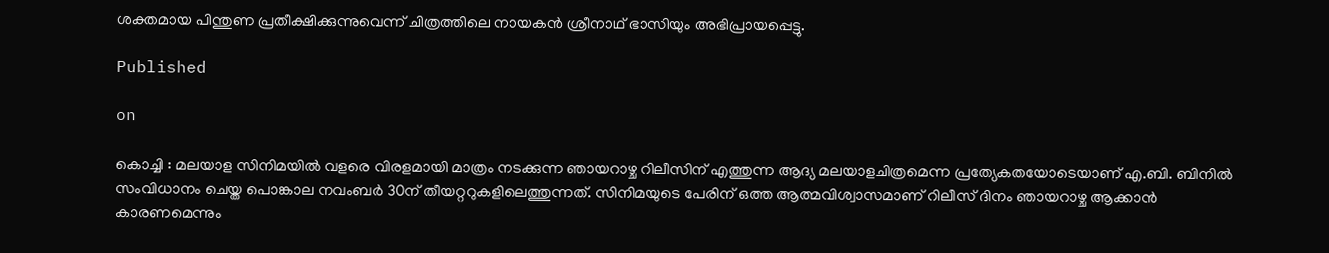ശക്തമായ പിന്തുണ പ്രതീക്ഷിക്കുന്നുവെന്ന് ചിത്രത്തിലെ നായകന്‍ ശ്രീനാഥ് ഭാസിയും അഭിപ്രായപ്പെട്ടു.

Published

on

കൊച്ചി : മലയാള സിനിമയില്‍ വളരെ വിരളമായി മാത്രം നടക്കുന്ന ഞായറാഴ്ച റിലീസിന് എത്തുന്ന ആദ്യ മലയാളചിത്രമെന്ന പ്രത്യേകതയോടെയാണ് എ.ബി. ബിനില്‍ സംവിധാനം ചെയ്ത പൊങ്കാല നവംബര്‍ 30ന് തീയറ്ററുകളിലെത്തുന്നത്. സിനിമയുടെ പേരിന് ഒത്ത ആത്മവിശ്വാസമാണ് റിലീസ് ദിനം ഞായറാഴ്ച ആക്കാന്‍ കാരണമെന്നും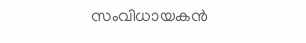സംവിധായകന്‍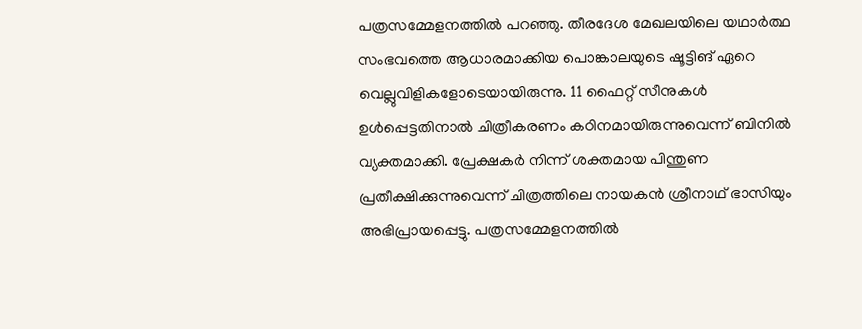പത്രസമ്മേളനത്തില്‍ പറഞ്ഞു. തീരദേശ മേഖലയിലെ യഥാര്‍ത്ഥ സംഭവത്തെ ആധാരമാക്കിയ പൊങ്കാലയുടെ ഷൂട്ടിങ് ഏറെ വെല്ലുവിളികളോടെയായിരുന്നു. 11 ഫൈറ്റ് സീനുകള്‍ ഉള്‍പ്പെട്ടതിനാല്‍ ചിത്രീകരണം കഠിനമായിരുന്നുവെന്ന് ബിനില്‍ വ്യക്തമാക്കി. പ്രേക്ഷകര്‍ നിന്ന് ശക്തമായ പിന്തുണ പ്രതീക്ഷിക്കുന്നുവെന്ന് ചിത്രത്തിലെ നായകന്‍ ശ്രീനാഥ് ഭാസിയും അഭിപ്രായപ്പെട്ടു. പത്രസമ്മേളനത്തില്‍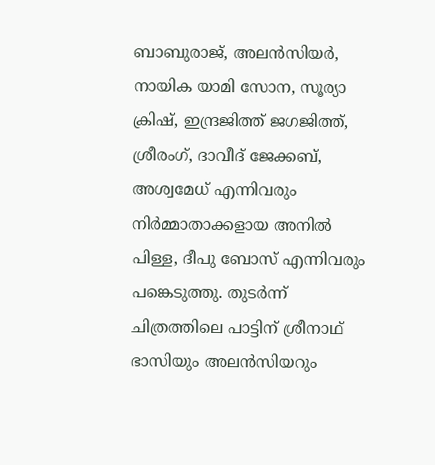ബാബുരാജ്, അലന്‍സിയര്‍, നായിക യാമി സോന, സൂര്യാ ക്രിഷ്, ഇന്ദ്രജിത്ത് ജഗജിത്ത്, ശ്രീരംഗ്, ദാവീദ് ജേക്കബ്, അശ്വമേധ് എന്നിവരും നിര്‍മ്മാതാക്കളായ അനില്‍ പിള്ള, ദീപു ബോസ് എന്നിവരും പങ്കെടുത്തു. തുടര്‍ന്ന് ചിത്രത്തിലെ പാട്ടിന് ശ്രീനാഥ് ഭാസിയും അലന്‍സിയറും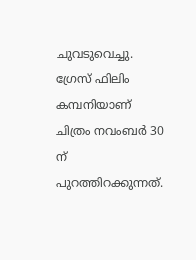ചുവടുവെച്ചു. ഗ്രേസ് ഫിലിം കമ്പനിയാണ് ചിത്രം നവംബര്‍ 30 ന് പുറത്തിറക്കുന്നത്.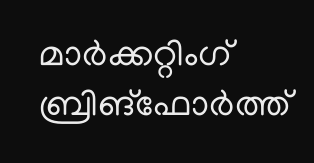മാര്‍ക്കറ്റിംഗ് ബ്രിങ്ഫോര്‍ത്ത്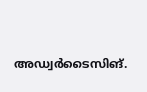അഡ്വര്‍ടൈസിങ്.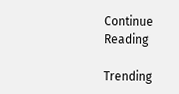Continue Reading

Trending